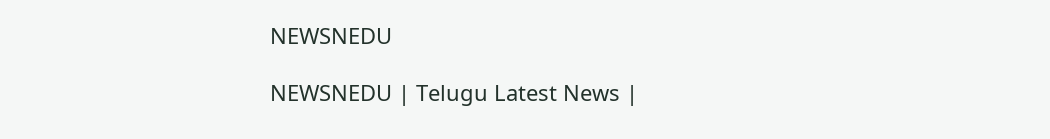NEWSNEDU

NEWSNEDU | Telugu Latest News |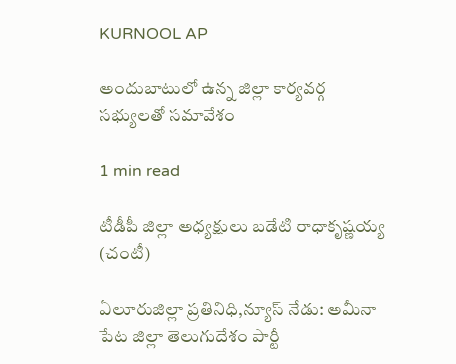KURNOOL AP

అందుబాటులో ఉన్న జిల్లా కార్యవర్గ సభ్యులతో సమావేశం

1 min read

టీడీపీ జిల్లా అధ్యక్షులు బడేటి రాధాకృష్ణయ్య (చంటీ)

ఏలూరుజిల్లా ప్రతినిధి,న్యూస్ నేడు: అమీనా పేట జిల్లా తెలుగుదేశం పార్టీ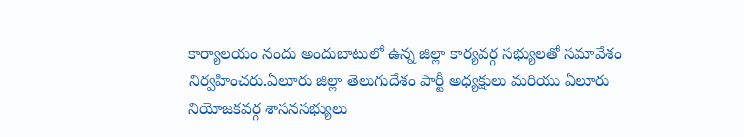కార్యాలయం నందు అందుబాటులో ఉన్న జిల్లా కార్యవర్గ సభ్యులతో సమావేశం నిర్వహించరు.ఏలూరు జిల్లా తెలుగుదేశం పార్టీ అధ్యక్షులు మరియు ఏలూరు నియోజకవర్గ శాసనసభ్యులు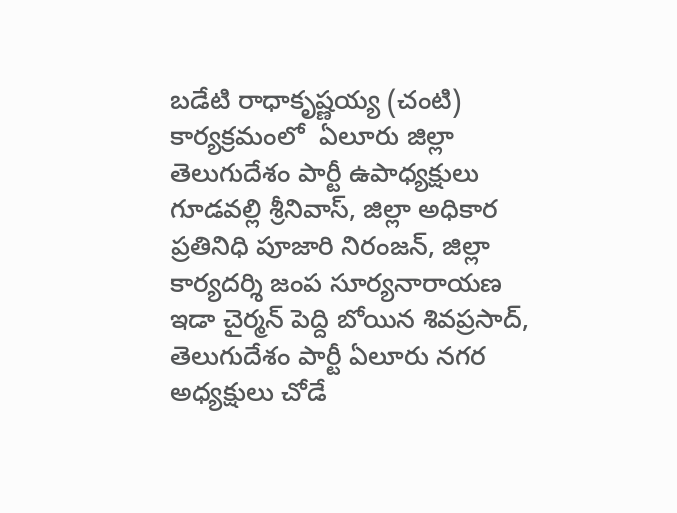బడేటి రాధాకృష్ణయ్య (చంటి)  కార్యక్రమంలో  ఏలూరు జిల్లా తెలుగుదేశం పార్టీ ఉపాధ్యక్షులు గూడవల్లి శ్రీనివాస్, జిల్లా అధికార ప్రతినిధి పూజారి నిరంజన్, జిల్లా కార్యదర్శి జంప సూర్యనారాయణ ఇడా చైర్మన్ పెద్ది బోయిన శివప్రసాద్, తెలుగుదేశం పార్టీ ఏలూరు నగర అధ్యక్షులు చోడే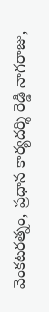వెంకటరత్నం, ప్రధాన కార్యదర్శి రెడ్డి నాగరాజు,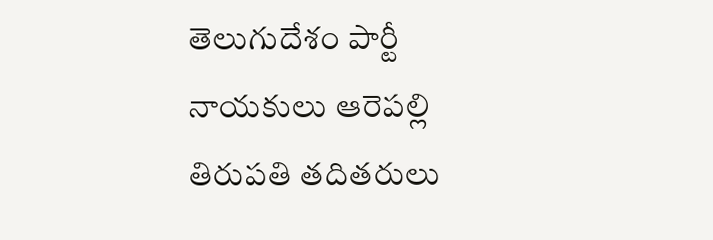తెలుగుదేశం పార్టీ నాయకులు ఆరెపల్లి తిరుపతి తదితరులు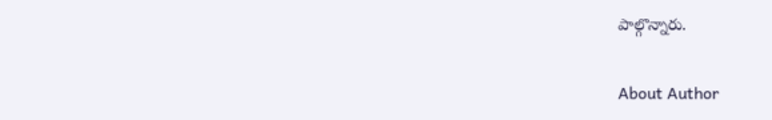పాల్గొన్నారు.

About Author